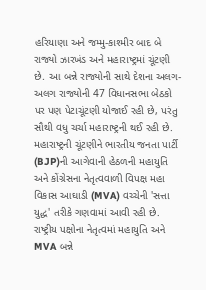હરિયાણા અને જમ્મુ-કાશ્મીર બાદ બે રાજ્યો ઝારખંડ અને મહારાષ્ટ્રમાં ચૂંટણી છે. આ બન્ને રાજ્યોની સાથે દેશના અલગ-અલગ રાજ્યોની 47 વિધાનસભા બેઠકો પર પણ પેટાચૂંટણી યોજાઈ રહી છે, પરંતુ સૌથી વધુ ચર્ચા મહારાષ્ટ્રની થઈ રહી છે. મહારાષ્ટ્રની ચૂંટણીને ભારતીય જનતા પાર્ટી (BJP)ની આગેવાની હેઠળની મહાયુતિ અને કોંગ્રેસના નેતૃત્વવાળી વિપક્ષ મહા વિકાસ આઘાડી (MVA) વચ્ચેની 'સત્તા યુદ્ધ' તરીકે ગણવામાં આવી રહી છે.
રાષ્ટ્રીય પક્ષોના નેતૃત્વમાં મહાયુતિ અને MVA બન્ને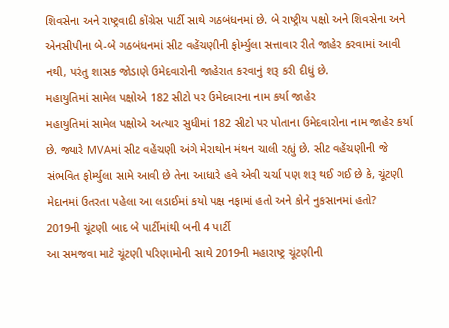શિવસેના અને રાષ્ટ્રવાદી કોંગ્રેસ પાર્ટી સાથે ગઠબંધનમાં છે. બે રાષ્ટ્રીય પક્ષો અને શિવસેના અને એનસીપીના બે-બે ગઠબંધનમાં સીટ વહેંચણીની ફોર્મ્યુલા સત્તાવાર રીતે જાહેર કરવામાં આવી નથી, પરંતુ શાસક જોડાણે ઉમેદવારોની જાહેરાત કરવાનું શરૂ કરી દીધું છે.
મહાયુતિમાં સામેલ પક્ષોએ 182 સીટો પર ઉમેદવારના નામ કર્યા જાહેર
મહાયુતિમાં સામેલ પક્ષોએ અત્યાર સુધીમાં 182 સીટો પર પોતાના ઉમેદવારોના નામ જાહેર કર્યા છે. જ્યારે MVAમાં સીટ વહેંચણી અંગે મેરાથોન મંથન ચાલી રહ્યું છે. સીટ વહેંચણીની જે સંભવિત ફોર્મ્યુલા સામે આવી છે તેના આધારે હવે એવી ચર્ચા પણ શરૂ થઈ ગઈ છે કે, ચૂંટણી મેદાનમાં ઉતરતા પહેલા આ લડાઈમાં કયો પક્ષ નફામાં હતો અને કોને નુકસાનમાં હતો?
2019ની ચૂંટણી બાદ બે પાર્ટીમાંથી બની 4 પાર્ટી
આ સમજવા માટે ચૂંટણી પરિણામોની સાથે 2019ની મહારાષ્ટ્ર ચૂંટણીની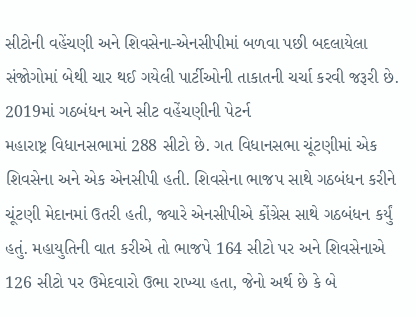સીટોની વહેંચણી અને શિવસેના-એનસીપીમાં બળવા પછી બદલાયેલા સંજોગોમાં બેથી ચાર થઈ ગયેલી પાર્ટીઓની તાકાતની ચર્ચા કરવી જરૂરી છે.
2019માં ગઠબંધન અને સીટ વહેંચણીની પેટર્ન
મહારાષ્ટ્ર વિધાનસભામાં 288 સીટો છે. ગત વિધાનસભા ચૂંટણીમાં એક શિવસેના અને એક એનસીપી હતી. શિવસેના ભાજપ સાથે ગઠબંધન કરીને ચૂંટણી મેદાનમાં ઉતરી હતી, જ્યારે એનસીપીએ કોંગ્રેસ સાથે ગઠબંધન કર્યું હતું. મહાયુતિની વાત કરીએ તો ભાજપે 164 સીટો પર અને શિવસેનાએ 126 સીટો પર ઉમેદવારો ઉભા રાખ્યા હતા, જેનો અર્થ છે કે બે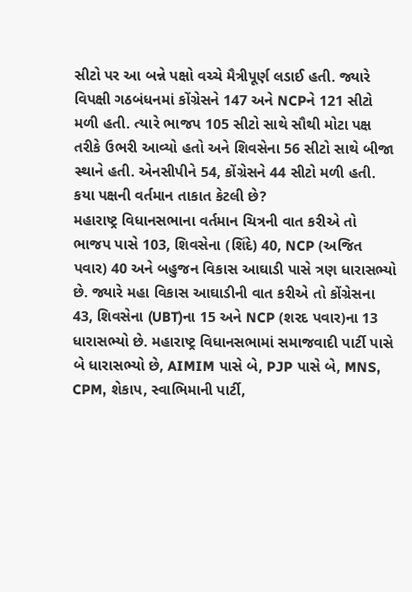સીટો પર આ બન્ને પક્ષો વચ્ચે મૈત્રીપૂર્ણ લડાઈ હતી. જ્યારે વિપક્ષી ગઠબંધનમાં કોંગ્રેસને 147 અને NCPને 121 સીટો મળી હતી. ત્યારે ભાજપ 105 સીટો સાથે સૌથી મોટા પક્ષ તરીકે ઉભરી આવ્યો હતો અને શિવસેના 56 સીટો સાથે બીજા સ્થાને હતી. એનસીપીને 54, કોંગ્રેસને 44 સીટો મળી હતી.
કયા પક્ષની વર્તમાન તાકાત કેટલી છે?
મહારાષ્ટ્ર વિધાનસભાના વર્તમાન ચિત્રની વાત કરીએ તો ભાજપ પાસે 103, શિવસેના (શિંદે) 40, NCP (અજિત પવાર) 40 અને બહુજન વિકાસ આઘાડી પાસે ત્રણ ધારાસભ્યો છે. જ્યારે મહા વિકાસ આઘાડીની વાત કરીએ તો કોંગ્રેસના 43, શિવસેના (UBT)ના 15 અને NCP (શરદ પવાર)ના 13 ધારાસભ્યો છે. મહારાષ્ટ્ર વિધાનસભામાં સમાજવાદી પાર્ટી પાસે બે ધારાસભ્યો છે, AIMIM પાસે બે, PJP પાસે બે, MNS, CPM, શેકાપ, સ્વાભિમાની પાર્ટી,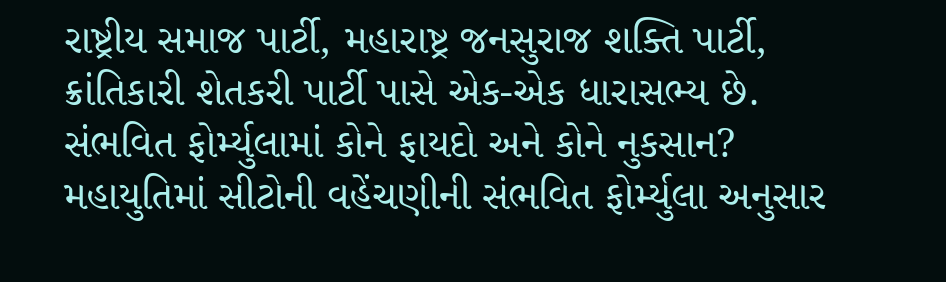રાષ્ટ્રીય સમાજ પાર્ટી, મહારાષ્ટ્ર જનસુરાજ શક્તિ પાર્ટી, ક્રાંતિકારી શેતકરી પાર્ટી પાસે એક-એક ધારાસભ્ય છે.
સંભવિત ફોર્મ્યુલામાં કોને ફાયદો અને કોને નુકસાન?
મહાયુતિમાં સીટોની વહેંચણીની સંભવિત ફોર્મ્યુલા અનુસાર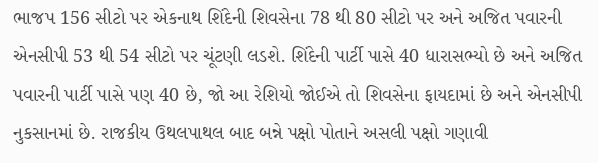ભાજપ 156 સીટો પર એકનાથ શિંદેની શિવસેના 78 થી 80 સીટો પર અને અજિત પવારની એનસીપી 53 થી 54 સીટો પર ચૂંટણી લડશે. શિંદેની પાર્ટી પાસે 40 ધારાસભ્યો છે અને અજિત પવારની પાર્ટી પાસે પણ 40 છે, જો આ રેશિયો જોઈએ તો શિવસેના ફાયદામાં છે અને એનસીપી નુકસાનમાં છે. રાજકીય ઉથલપાથલ બાદ બન્ને પક્ષો પોતાને અસલી પક્ષો ગણાવી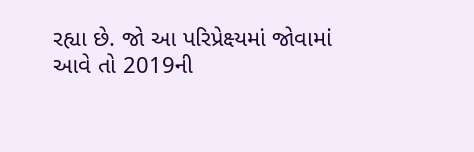રહ્યા છે. જો આ પરિપ્રેક્ષ્યમાં જોવામાં આવે તો 2019ની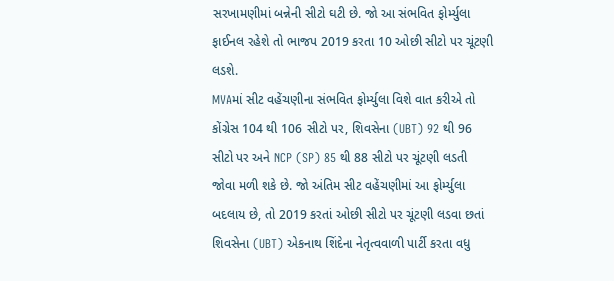સરખામણીમાં બન્નેની સીટો ઘટી છે. જો આ સંભવિત ફોર્મ્યુલા ફાઈનલ રહેશે તો ભાજપ 2019 કરતા 10 ઓછી સીટો પર ચૂંટણી લડશે.
MVAમાં સીટ વહેંચણીના સંભવિત ફોર્મ્યુલા વિશે વાત કરીએ તો કોંગ્રેસ 104 થી 106 સીટો પર, શિવસેના (UBT) 92 થી 96 સીટો પર અને NCP (SP) 85 થી 88 સીટો પર ચૂંટણી લડતી જોવા મળી શકે છે. જો અંતિમ સીટ વહેંચણીમાં આ ફોર્મ્યુલા બદલાય છે, તો 2019 કરતાં ઓછી સીટો પર ચૂંટણી લડવા છતાં શિવસેના (UBT) એકનાથ શિંદેના નેતૃત્વવાળી પાર્ટી કરતા વધુ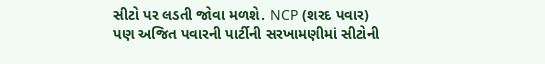સીટો પર લડતી જોવા મળશે. NCP (શરદ પવાર) પણ અજિત પવારની પાર્ટીની સરખામણીમાં સીટોની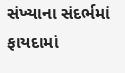સંખ્યાના સંદર્ભમાં ફાયદામાં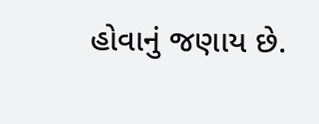હોવાનું જણાય છે.